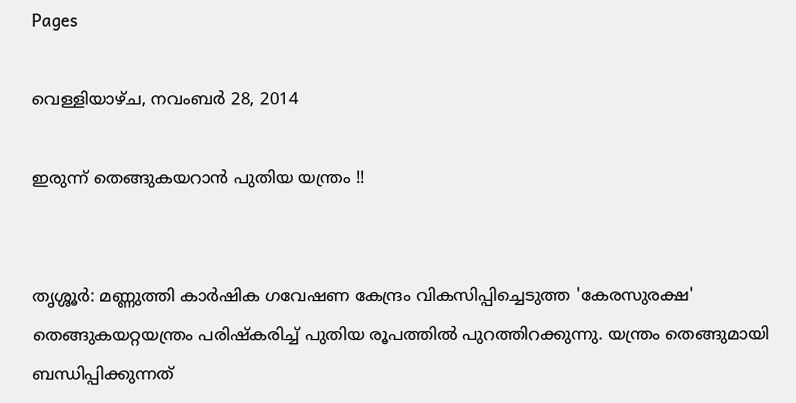Pages

വെള്ളിയാഴ്‌ച, നവംബർ 28, 2014

ഇരുന്ന് തെങ്ങുകയറാന്‍ പുതിയ യന്ത്രം !!


തൃശ്ശൂര്‍: മണ്ണുത്തി കാര്‍ഷിക ഗവേഷണ കേന്ദ്രം വികസിപ്പിച്ചെടുത്ത 'കേരസുരക്ഷ' തെങ്ങുകയറ്റയന്ത്രം പരിഷ്‌കരിച്ച് പുതിയ രൂപത്തില്‍ പുറത്തിറക്കുന്നു. യന്ത്രം തെങ്ങുമായി ബന്ധിപ്പിക്കുന്നത്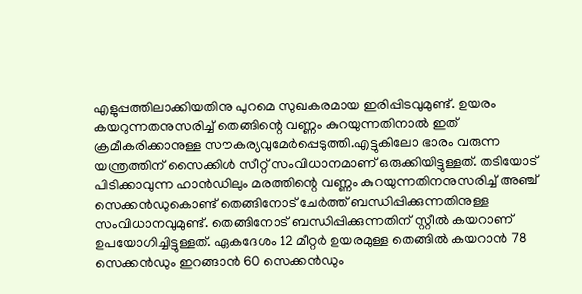എളുപ്പത്തിലാക്കിയതിനു പുറമെ സുഖകരമായ ഇരിപ്പിടവുമുണ്ട്. ഉയരം കയറുന്നതനുസരിച്ച് തെങ്ങിന്റെ വണ്ണം കുറയുന്നതിനാല്‍ ഇത് ക്രമീകരിക്കാനുള്ള സൗകര്യവുമേര്‍പ്പെടുത്തി.എട്ടുകിലോ ഭാരം വരുന്ന യന്ത്രത്തിന് സൈക്കിള്‍ സീറ്റ് സംവിധാനമാണ് ഒരുക്കിയിട്ടുള്ളത്. തടിയോട് പിടിക്കാവുന്ന ഹാന്‍ഡിലും മരത്തിന്റെ വണ്ണം കുറയുന്നതിനനുസരിച്ച് അഞ്ച് സെക്കന്‍ഡുകൊണ്ട് തെങ്ങിനോട് ചേര്‍ത്ത് ബന്ധിപ്പിക്കുന്നതിനുള്ള സംവിധാനവുമുണ്ട്. തെങ്ങിനോട് ബന്ധിപ്പിക്കുന്നതിന് സ്റ്റീല്‍ കയറാണ് ഉപയോഗിച്ചിട്ടുള്ളത്. ഏകദേശം 12 മീറ്റര്‍ ഉയരമുള്ള തെങ്ങില്‍ കയറാന്‍ 78 സെക്കന്‍ഡും ഇറങ്ങാന്‍ 60 സെക്കന്‍ഡും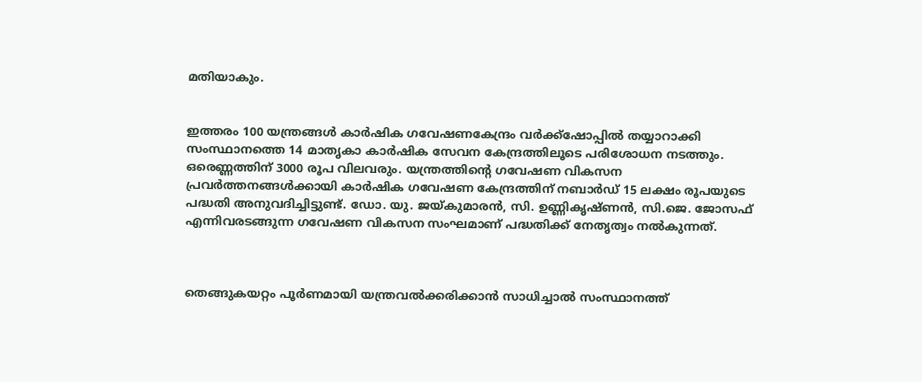മതിയാകും.


ഇത്തരം 100 യന്ത്രങ്ങള്‍ കാര്‍ഷിക ഗവേഷണകേന്ദ്രം വര്‍ക്ക്‌ഷോപ്പില്‍ തയ്യാറാക്കി സംസ്ഥാനത്തെ 14 മാതൃകാ കാര്‍ഷിക സേവന കേന്ദ്രത്തിലൂടെ പരിശോധന നടത്തും. ഒരെണ്ണത്തിന് 3000 രൂപ വിലവരും. യന്ത്രത്തിന്റെ ഗവേഷണ വികസന പ്രവര്‍ത്തനങ്ങള്‍ക്കായി കാര്‍ഷിക ഗവേഷണ കേന്ദ്രത്തിന് നബാര്‍ഡ് 15 ലക്ഷം രൂപയുടെ പദ്ധതി അനുവദിച്ചിട്ടുണ്ട്. ഡോ. യു. ജയ്കുമാരന്‍, സി. ഉണ്ണികൃഷ്ണന്‍, സി.ജെ. ജോസഫ് എന്നിവരടങ്ങുന്ന ഗവേഷണ വികസന സംഘമാണ് പദ്ധതിക്ക് നേതൃത്വം നല്‍കുന്നത്.



തെങ്ങുകയറ്റം പൂര്‍ണമായി യന്ത്രവല്‍ക്കരിക്കാന്‍ സാധിച്ചാല്‍ സംസ്ഥാനത്ത്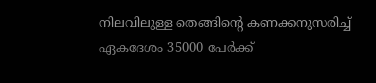നിലവിലുള്ള തെങ്ങിന്റെ കണക്കനുസരിച്ച് ഏകദേശം 35000 പേര്‍ക്ക്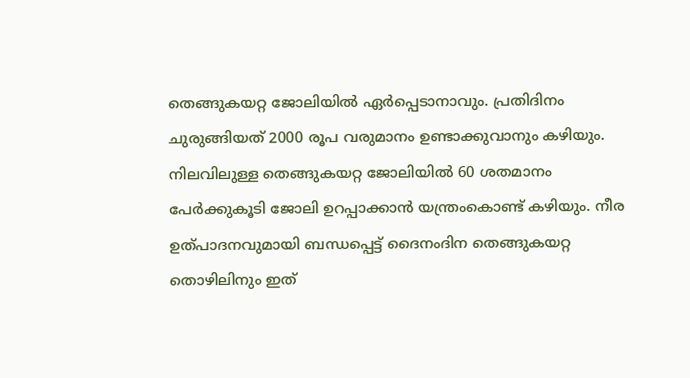തെങ്ങുകയറ്റ ജോലിയില്‍ ഏര്‍പ്പെടാനാവും. പ്രതിദിനം ചുരുങ്ങിയത് 2000 രൂപ വരുമാനം ഉണ്ടാക്കുവാനും കഴിയും. നിലവിലുള്ള തെങ്ങുകയറ്റ ജോലിയില്‍ 60 ശതമാനം പേര്‍ക്കുകൂടി ജോലി ഉറപ്പാക്കാന്‍ യന്ത്രംകൊണ്ട് കഴിയും. നീര ഉത്പാദനവുമായി ബന്ധപ്പെട്ട് ദൈനംദിന തെങ്ങുകയറ്റ തൊഴിലിനും ഇത്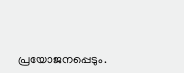പ്രയോജനപ്പെടും.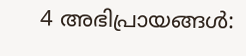4 അഭിപ്രായങ്ങൾ: